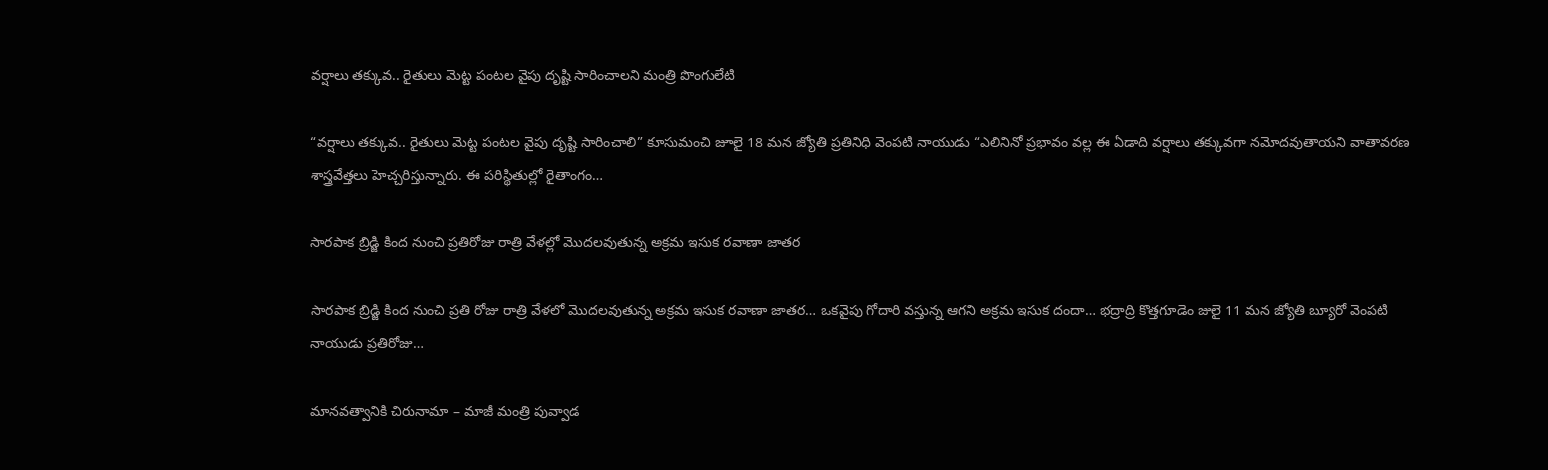వర్షాలు తక్కువ.. రైతులు మెట్ట పంటల వైపు దృష్టి సారించాలని మంత్రి పొంగులేటి

“వర్షాలు తక్కువ.. రైతులు మెట్ట పంటల వైపు దృష్టి సారించాలి” కూసుమంచి జూలై 18 మన జ్యోతి ప్రతినిధి వెంపటి నాయుడు “ఎలినినో ప్రభావం వల్ల ఈ ఏడాది వర్షాలు తక్కువగా నమోదవుతాయని వాతావరణ శాస్త్రవేత్తలు హెచ్చరిస్తున్నారు. ఈ పరిస్థితుల్లో రైతాంగం…

సారపాక బ్రిడ్జి కింద నుంచి ప్రతిరోజు రాత్రి వేళల్లో మొదలవుతున్న అక్రమ ఇసుక రవాణా జాతర

సారపాక బ్రిడ్జి కింద నుంచి ప్రతి రోజు రాత్రి వేళలో మొదలవుతున్న అక్రమ ఇసుక రవాణా జాతర… ఒకవైపు గోదారి వస్తున్న ఆగని అక్రమ ఇసుక దందా… భద్రాద్రి కొత్తగూడెం జులై 11 మన జ్యోతి బ్యూరో వెంపటి నాయుడు ప్రతిరోజు…

మానవత్వానికి చిరునామా – మాజీ మంత్రి పువ్వాడ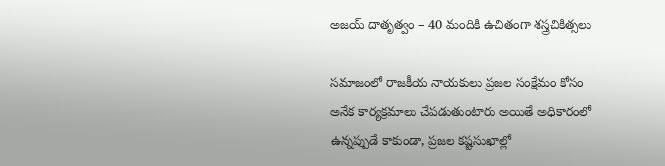అజయ్ దాతృత్వం – 40 మందికి ఉచితంగా శస్త్రచికిత్సలు

సమాజంలో రాజకీయ నాయకులు ప్రజల సంక్షేమం కోసం అనేక కార్యక్రమాలు చేపడుతుంటారు అయితే అధికారంలో ఉన్నప్పుడే కాకుండా, ప్రజల కష్టసుఖాల్లో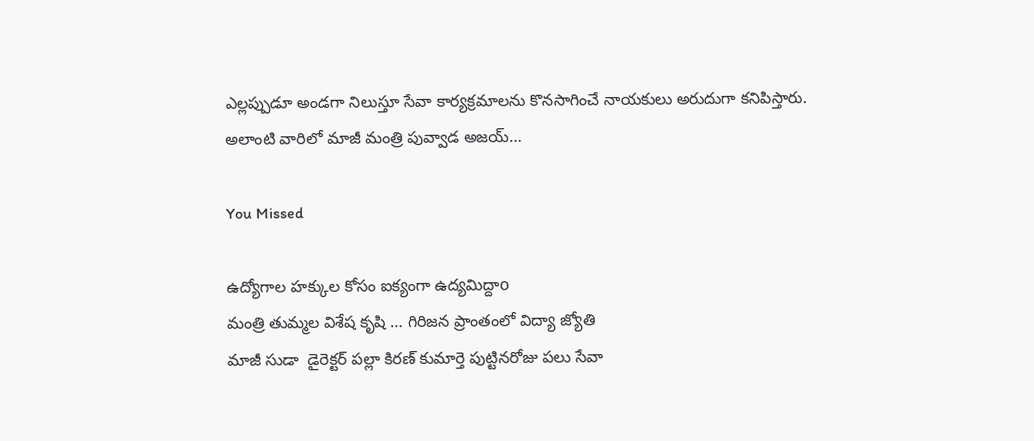ఎల్లప్పుడూ అండగా నిలుస్తూ సేవా కార్యక్రమాలను కొనసాగించే నాయకులు అరుదుగా కనిపిస్తారు. అలాంటి వారిలో మాజీ మంత్రి పువ్వాడ అజయ్…

You Missed

ఉద్యోగాల హక్కుల కోసం ఐక్యంగా ఉద్యమిద్దాo
మంత్రి తుమ్మల విశేష కృషి … గిరిజన ప్రాంతంలో విద్యా జ్యోతి
మాజీ సుడా  డైరెక్టర్ పల్లా కిరణ్ కుమార్తె పుట్టినరోజు పలు సేవా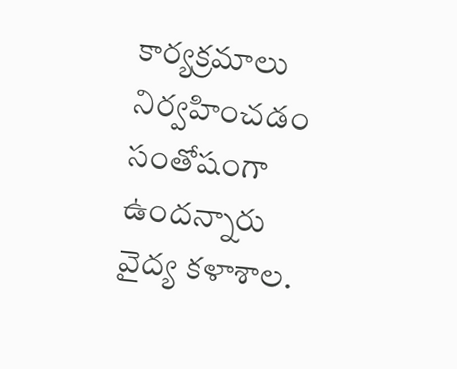కార్యక్రమాలు నిర్వహించడం సంతోషంగా ఉందన్నారు
వైద్య కళాశాల.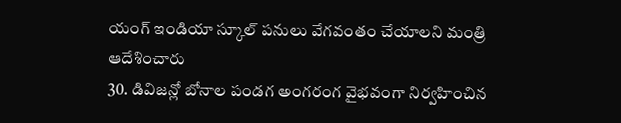యంగ్ ఇండియా స్కూల్ పనులు వేగవంతం చేయాలని మంత్రి ఆదేశించారు
30. డివిజన్లో బోనాల పండగ అంగరంగ వైభవంగా నిర్వహించిన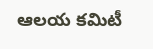ఆలయ కమిటీ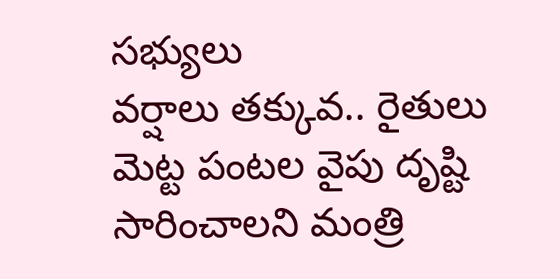సభ్యులు
వర్షాలు తక్కువ.. రైతులు మెట్ట పంటల వైపు దృష్టి సారించాలని మంత్రి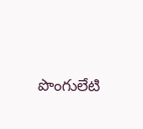పొంగులేటి